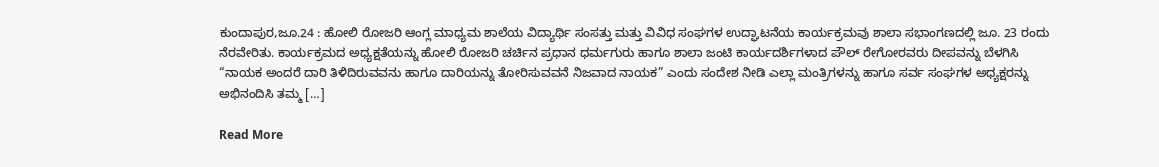ಕುಂದಾಪುರ,ಜೂ.24 : ಹೋಲಿ ರೋಜರಿ ಆಂಗ್ಲ ಮಾಧ್ಯಮ ಶಾಲೆಯ ವಿದ್ಯಾರ್ಥಿ ಸಂಸತ್ತು ಮತ್ತು ವಿವಿಧ ಸಂಘಗಳ ಉದ್ಘಾಟನೆಯ ಕಾರ್ಯಕ್ರಮವು ಶಾಲಾ ಸಭಾಂಗಣದಲ್ಲಿ ಜೂ. 23 ರಂದು ನೆರವೇರಿತು. ಕಾರ್ಯಕ್ರಮದ ಅಧ್ಯಕ್ಷತೆಯನ್ನು ಹೋಲಿ ರೋಜರಿ ಚರ್ಚಿನ ಪ್ರಧಾನ ಧರ್ಮಗುರು ಹಾಗೂ ಶಾಲಾ ಜಂಟಿ ಕಾರ್ಯದರ್ಶಿಗಳಾದ ಪೌಲ್ ರೇಗೋರವರು ದೀಪವನ್ನು ಬೆಳಗಿಸಿ “ನಾಯಕ ಅಂದರೆ ದಾರಿ ತಿಳಿದಿರುವವನು ಹಾಗೂ ದಾರಿಯನ್ನು ತೋರಿಸುವವನೆ ನಿಜವಾದ ನಾಯಕ” ಎಂದು ಸಂದೇಶ ನೀಡಿ ಎಲ್ಲಾ ಮಂತ್ರಿಗಳನ್ನು ಹಾಗೂ ಸರ್ವ ಸಂಘಗಳ ಅಧ್ಯಕ್ಷರನ್ನು ಅಭಿನಂದಿಸಿ ತಮ್ಮ […]

Read More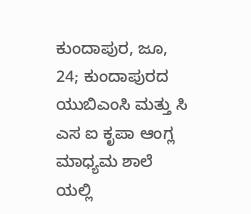ಕುಂದಾಪುರ, ಜೂ, 24; ಕುಂದಾಪುರದ ಯುಬಿಎಂಸಿ ಮತ್ತು ಸಿ ಎಸ ಐ ಕೃಪಾ ಆಂಗ್ಲ ಮಾಧ್ಯಮ ಶಾಲೆ ಯಲ್ಲಿ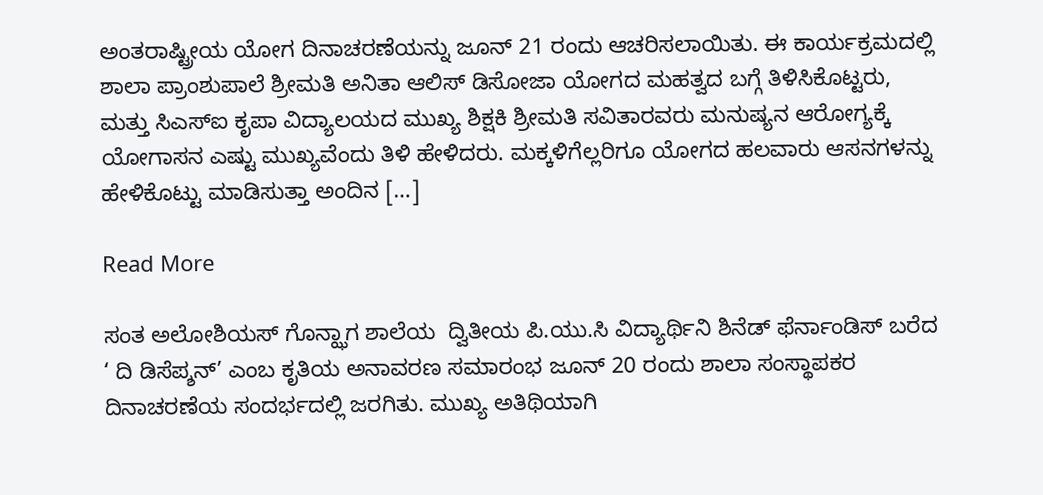ಅಂತರಾಷ್ಟ್ರೀಯ ಯೋಗ ದಿನಾಚರಣೆಯನ್ನು ಜೂನ್ 21 ರಂದು ಆಚರಿಸಲಾಯಿತು. ಈ ಕಾರ್ಯಕ್ರಮದಲ್ಲಿ ಶಾಲಾ ಪ್ರಾಂಶುಪಾಲೆ ಶ್ರೀಮತಿ ಅನಿತಾ ಆಲಿಸ್ ಡಿಸೋಜಾ ಯೋಗದ ಮಹತ್ವದ ಬಗ್ಗೆ ತಿಳಿಸಿಕೊಟ್ಟರು, ಮತ್ತು ಸಿಎಸ್ಐ ಕೃಪಾ ವಿದ್ಯಾಲಯದ ಮುಖ್ಯ ಶಿಕ್ಷಕಿ ಶ್ರೀಮತಿ ಸವಿತಾರವರು ಮನುಷ್ಯನ ಆರೋಗ್ಯಕ್ಕೆ ಯೋಗಾಸನ ಎಷ್ಟು ಮುಖ್ಯವೆಂದು ತಿಳಿ ಹೇಳಿದರು. ಮಕ್ಕಳಿಗೆಲ್ಲರಿಗೂ ಯೋಗದ ಹಲವಾರು ಆಸನಗಳನ್ನು ಹೇಳಿಕೊಟ್ಟು ಮಾಡಿಸುತ್ತಾ ಅಂದಿನ […]

Read More

ಸಂತ ಅಲೋಶಿಯಸ್ ಗೊನ್ಝಾಗ ಶಾಲೆಯ  ದ್ವಿತೀಯ ಪಿ.ಯು.ಸಿ ವಿದ್ಯಾರ್ಥಿನಿ ಶಿನೆಡ್ ಫೆರ್ನಾಂಡಿಸ್ ಬರೆದ  ‘ ದಿ ಡಿಸೆಪ್ಶನ್’ ಎಂಬ ಕೃತಿಯ ಅನಾವರಣ ಸಮಾರಂಭ ಜೂನ್ 20 ರಂದು ಶಾಲಾ ಸಂಸ್ಥಾಪಕರ ದಿನಾಚರಣೆಯ ಸಂದರ್ಭದಲ್ಲಿ ಜರಗಿತು. ಮುಖ್ಯ ಅತಿಥಿಯಾಗಿ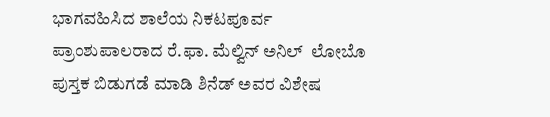ಭಾಗವಹಿಸಿದ ಶಾಲೆಯ ನಿಕಟಪೂರ್ವ ಪ್ರಾಂಶುಪಾಲರಾದ ರೆ.ಫಾ. ಮೆಲ್ವಿನ್ ಅನಿಲ್  ಲೋಬೊ ಪುಸ್ತಕ ಬಿಡುಗಡೆ ಮಾಡಿ ಶಿನೆಡ್ ಅವರ ವಿಶೇಷ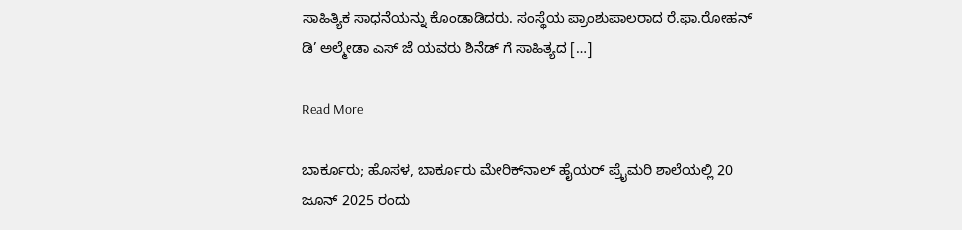ಸಾಹಿತ್ಯಿಕ ಸಾಧನೆಯನ್ನು ಕೊಂಡಾಡಿದರು. ಸಂಸ್ಥೆಯ ಪ್ರಾಂಶುಪಾಲರಾದ ರೆ.ಫಾ.ರೋಹನ್ ಡಿ’ ಅಲ್ಮೇಡಾ ಎಸ್ ಜೆ ಯವರು ಶಿನೆಡ್ ಗೆ ಸಾಹಿತ್ಯದ […]

Read More

ಬಾರ್ಕೂರು; ಹೊಸಳ, ಬಾರ್ಕೂರು ಮೇರಿಕ್‌ನಾಲ್ ಹೈಯರ್ ಪ್ರೈಮರಿ ಶಾಲೆಯಲ್ಲಿ 20 ಜೂನ್ 2025 ರಂದು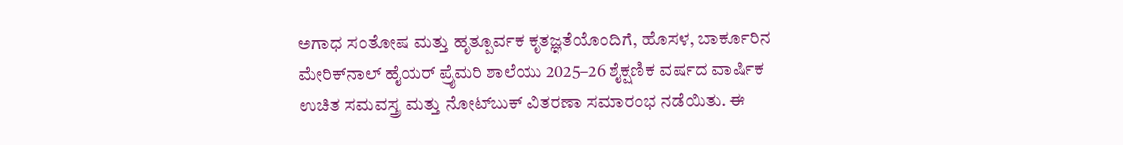ಅಗಾಧ ಸಂತೋಷ ಮತ್ತು ಹೃತ್ಪೂರ್ವಕ ಕೃತಜ್ಞತೆಯೊಂದಿಗೆ, ಹೊಸಳ, ಬಾರ್ಕೂರಿನ ಮೇರಿಕ್‌ನಾಲ್ ಹೈಯರ್ ಪ್ರೈಮರಿ ಶಾಲೆಯು 2025–26 ಶೈಕ್ಷಣಿಕ ವರ್ಷದ ವಾರ್ಷಿಕ ಉಚಿತ ಸಮವಸ್ತ್ರ ಮತ್ತು ನೋಟ್‌ಬುಕ್ ವಿತರಣಾ ಸಮಾರಂಭ ನಡೆಯಿತು. ಈ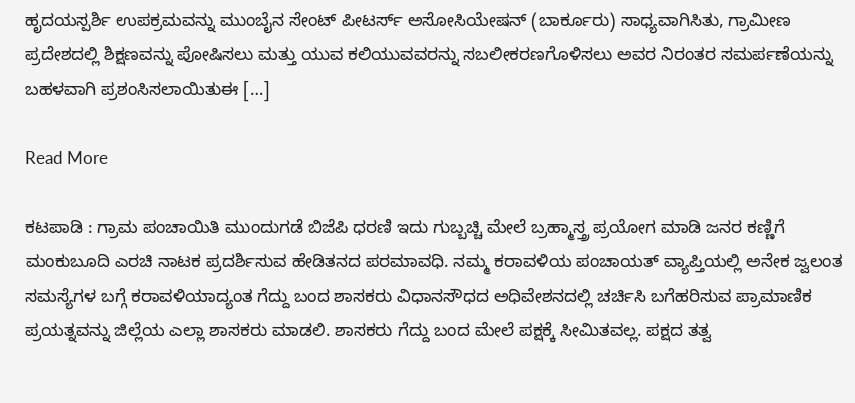ಹೃದಯಸ್ಪರ್ಶಿ ಉಪಕ್ರಮವನ್ನು ಮುಂಬೈನ ಸೇಂಟ್ ಪೀಟರ್ಸ್ ಅಸೋಸಿಯೇಷನ್ (ಬಾರ್ಕೂರು) ಸಾಧ್ಯವಾಗಿಸಿತು, ಗ್ರಾಮೀಣ ಪ್ರದೇಶದಲ್ಲಿ ಶಿಕ್ಷಣವನ್ನು ಪೋಷಿಸಲು ಮತ್ತು ಯುವ ಕಲಿಯುವವರನ್ನು ಸಬಲೀಕರಣಗೊಳಿಸಲು ಅವರ ನಿರಂತರ ಸಮರ್ಪಣೆಯನ್ನು ಬಹಳವಾಗಿ ಪ್ರಶಂಸಿಸಲಾಯಿತುಈ […]

Read More

ಕಟಪಾಡಿ : ಗ್ರಾಮ ಪಂಚಾಯಿತಿ ಮುಂದುಗಡೆ ಬಿಜೆಪಿ ಧರಣಿ ಇದು ಗುಬ್ಬಚ್ಚಿ ಮೇಲೆ ಬ್ರಹ್ಮಾಸ್ತ್ರ ಪ್ರಯೋಗ ಮಾಡಿ ಜನರ ಕಣ್ಣಿಗೆ ಮಂಕುಬೂದಿ ಎರಚಿ ನಾಟಕ ಪ್ರದರ್ಶಿಸುವ ಹೇಡಿತನದ ಪರಮಾವಧಿ. ನಮ್ಮ ಕರಾವಳಿಯ ಪಂಚಾಯತ್ ವ್ಯಾಪ್ತಿಯಲ್ಲಿ ಅನೇಕ ಜ್ವಲಂತ ಸಮಸ್ಯೆಗಳ ಬಗ್ಗೆ ಕರಾವಳಿಯಾದ್ಯಂತ ಗೆದ್ದು ಬಂದ ಶಾಸಕರು ವಿಧಾನಸೌಧದ ಅಧಿವೇಶನದಲ್ಲಿ ಚರ್ಚಿಸಿ ಬಗೆಹರಿಸುವ ಪ್ರಾಮಾಣಿಕ ಪ್ರಯತ್ನವನ್ನು ಜಿಲ್ಲೆಯ ಎಲ್ಲಾ ಶಾಸಕರು ಮಾಡಲಿ. ಶಾಸಕರು ಗೆದ್ದು ಬಂದ ಮೇಲೆ ಪಕ್ಷಕ್ಕೆ ಸೀಮಿತವಲ್ಲ. ಪಕ್ಷದ ತತ್ವ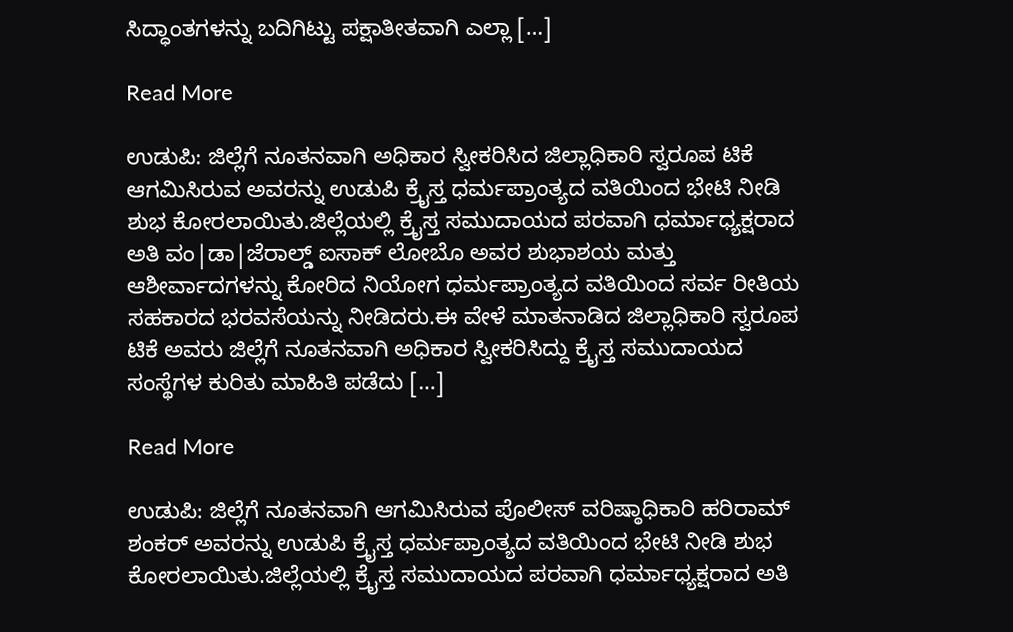ಸಿದ್ಧಾಂತಗಳನ್ನು ಬದಿಗಿಟ್ಟು ಪಕ್ಷಾತೀತವಾಗಿ ಎಲ್ಲಾ […]

Read More

ಉಡುಪಿ: ಜಿಲ್ಲೆಗೆ ನೂತನವಾಗಿ ಅಧಿಕಾರ ಸ್ವೀಕರಿಸಿದ ಜಿಲ್ಲಾಧಿಕಾರಿ ಸ್ವರೂಪ ಟಿಕೆ ಆಗಮಿಸಿರುವ ಅವರನ್ನು ಉಡುಪಿ ಕ್ರೈಸ್ತ ಧರ್ಮಪ್ರಾಂತ್ಯದ ವತಿಯಿಂದ ಭೇಟಿ ನೀಡಿ ಶುಭ ಕೋರಲಾಯಿತು.ಜಿಲ್ಲೆಯಲ್ಲಿ ಕ್ರೈಸ್ತ ಸಮುದಾಯದ ಪರವಾಗಿ ಧರ್ಮಾಧ್ಯಕ್ಷರಾದ ಅತಿ ವಂ|ಡಾ|ಜೆರಾಲ್ಡ್ ಐಸಾಕ್ ಲೋಬೊ ಅವರ ಶುಭಾಶಯ ಮತ್ತು ಆಶೀರ್ವಾದಗಳನ್ನು ಕೋರಿದ ನಿಯೋಗ ಧರ್ಮಪ್ರಾಂತ್ಯದ ವತಿಯಿಂದ ಸರ್ವ ರೀತಿಯ ಸಹಕಾರದ ಭರವಸೆಯನ್ನು ನೀಡಿದರು.ಈ ವೇಳೆ ಮಾತನಾಡಿದ ಜಿಲ್ಲಾಧಿಕಾರಿ ಸ್ವರೂಪ ಟಿಕೆ ಅವರು ಜಿಲ್ಲೆಗೆ ನೂತನವಾಗಿ ಅಧಿಕಾರ ಸ್ವೀಕರಿಸಿದ್ದು ಕ್ರೈಸ್ತ ಸಮುದಾಯದ ಸಂಸ್ಥೆಗಳ ಕುರಿತು ಮಾಹಿತಿ ಪಡೆದು […]

Read More

ಉಡುಪಿ: ಜಿಲ್ಲೆಗೆ ನೂತನವಾಗಿ ಆಗಮಿಸಿರುವ ಪೊಲೀಸ್ ವರಿಷ್ಠಾಧಿಕಾರಿ ಹರಿರಾಮ್ ಶಂಕರ್ ಅವರನ್ನು ಉಡುಪಿ ಕ್ರೈಸ್ತ ಧರ್ಮಪ್ರಾಂತ್ಯದ ವತಿಯಿಂದ ಭೇಟಿ ನೀಡಿ ಶುಭ ಕೋರಲಾಯಿತು.ಜಿಲ್ಲೆಯಲ್ಲಿ ಕ್ರೈಸ್ತ ಸಮುದಾಯದ ಪರವಾಗಿ ಧರ್ಮಾಧ್ಯಕ್ಷರಾದ ಅತಿ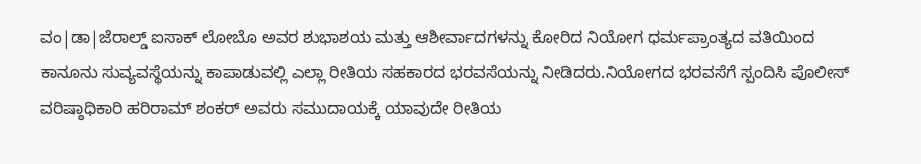ವಂ|ಡಾ|ಜೆರಾಲ್ಡ್ ಐಸಾಕ್ ಲೋಬೊ ಅವರ ಶುಭಾಶಯ ಮತ್ತು ಆಶೀರ್ವಾದಗಳನ್ನು ಕೋರಿದ ನಿಯೋಗ ಧರ್ಮಪ್ರಾಂತ್ಯದ ವತಿಯಿಂದ ಕಾನೂನು ಸುವ್ಯವಸ್ಥೆಯನ್ನು ಕಾಪಾಡುವಲ್ಲಿ ಎಲ್ಲಾ ರೀತಿಯ ಸಹಕಾರದ ಭರವಸೆಯನ್ನು ನೀಡಿದರು.ನಿಯೋಗದ ಭರವಸೆಗೆ ಸ್ಪಂದಿಸಿ ಪೊಲೀಸ್ ವರಿಷ್ಠಾಧಿಕಾರಿ ಹರಿರಾಮ್ ಶಂಕರ್ ಅವರು ಸಮುದಾಯಕ್ಕೆ ಯಾವುದೇ ರೀತಿಯ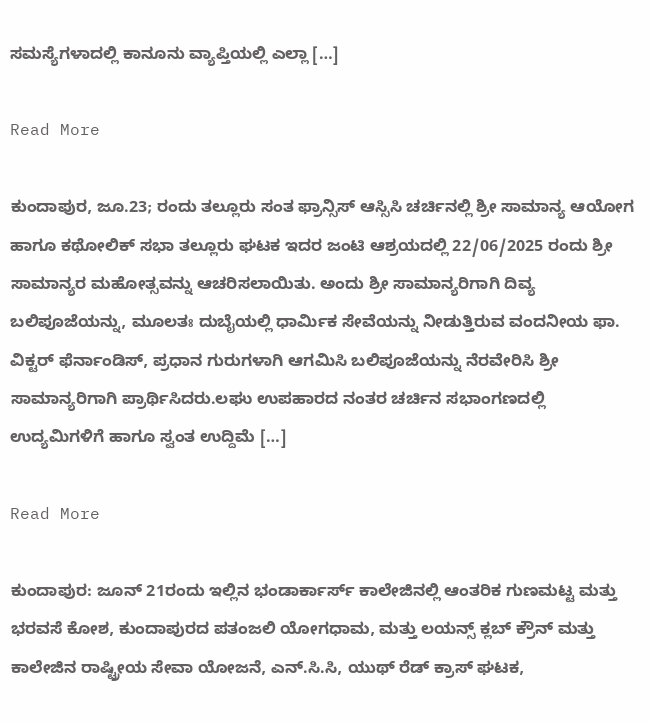ಸಮಸ್ಯೆಗಳಾದಲ್ಲಿ ಕಾನೂನು ವ್ಯಾಪ್ತಿಯಲ್ಲಿ ಎಲ್ಲಾ […]

Read More

ಕುಂದಾಪುರ, ಜೂ.23; ರಂದು ತಲ್ಲೂರು ಸಂತ ಫ್ರಾನ್ಸಿಸ್ ಆಸ್ಸಿಸಿ ಚರ್ಚಿನಲ್ಲಿ ಶ್ರೀ ಸಾಮಾನ್ಯ ಆಯೋಗ ಹಾಗೂ ಕಥೋಲಿಕ್ ಸಭಾ ತಲ್ಲೂರು ಘಟಕ ಇದರ ಜಂಟಿ ಆಶ್ರಯದಲ್ಲಿ 22/06/2025 ರಂದು ಶ್ರೀ ಸಾಮಾನ್ಯರ ಮಹೋತ್ಸವನ್ನು ಆಚರಿಸಲಾಯಿತು. ಅಂದು ಶ್ರೀ ಸಾಮಾನ್ಯರಿಗಾಗಿ ದಿವ್ಯ ಬಲಿಪೂಜೆಯನ್ನು, ಮೂಲತಃ ದುಬೈಯಲ್ಲಿ ಧಾರ್ಮಿಕ ಸೇವೆಯನ್ನು ನೀಡುತ್ತಿರುವ ವಂದನೀಯ ಫಾ. ವಿಕ್ಟರ್ ಫೆರ್ನಾಂಡಿಸ್, ಪ್ರಧಾನ ಗುರುಗಳಾಗಿ ಆಗಮಿಸಿ ಬಲಿಪೂಜೆಯನ್ನು ನೆರವೇರಿಸಿ ಶ್ರೀ ಸಾಮಾನ್ಯರಿಗಾಗಿ ಪ್ರಾರ್ಥಿಸಿದರು.ಲಘು ಉಪಹಾರದ ನಂತರ ಚರ್ಚಿನ ಸಭಾಂಗಣದಲ್ಲಿ ಉದ್ಯಮಿಗಳಿಗೆ ಹಾಗೂ ಸ್ವಂತ ಉದ್ದಿಮೆ […]

Read More

ಕುಂದಾಪುರ: ಜೂನ್ 21ರಂದು ಇಲ್ಲಿನ ಭಂಡಾರ್ಕಾರ್ಸ್ ಕಾಲೇಜಿನಲ್ಲಿ ಆಂತರಿಕ ಗುಣಮಟ್ಟ ಮತ್ತು ಭರವಸೆ ಕೋಶ, ಕುಂದಾಪುರದ ಪತಂಜಲಿ ಯೋಗಧಾಮ, ಮತ್ತು ಲಯನ್ಸ್ ಕ್ಲಬ್ ಕ್ರೌನ್ ಮತ್ತು ಕಾಲೇಜಿನ ರಾಷ್ಟ್ರೀಯ ಸೇವಾ ಯೋಜನೆ, ಎನ್.ಸಿ.ಸಿ, ಯುಥ್ ರೆಡ್ ಕ್ರಾಸ್ ಘಟಕ,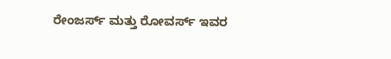ರೇಂಜರ್ಸ್ ಮತ್ತು ರೋವರ್ಸ್ ಇವರ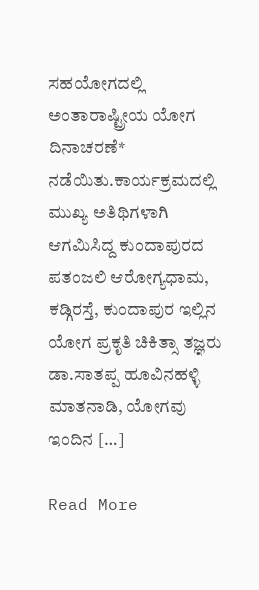ಸಹಯೋಗದಲ್ಲಿ ಅಂತಾರಾಷ್ಟ್ರೀಯ ಯೋಗ ದಿನಾಚರಣೆ* ನಡೆಯಿತು.ಕಾರ್ಯಕ್ರಮದಲ್ಲಿ ಮುಖ್ಯ ಅತಿಥಿಗಳಾಗಿ ಆಗಮಿಸಿದ್ದ ಕುಂದಾಪುರದ ಪತಂಜಲಿ ಆರೋಗ್ಯಧಾಮ, ಕಡ್ಗಿರಸ್ತೆ, ಕುಂದಾಪುರ ಇಲ್ಲಿನ ಯೋಗ ಪ್ರಕೃತಿ ಚಿಕಿತ್ಸಾ ತಜ್ಞರು ಡಾ.ಸಾತಪ್ಪ ಹೂವಿನಹಳ್ಳಿ ಮಾತನಾಡಿ, ಯೋಗವು ಇಂದಿನ […]

Read More